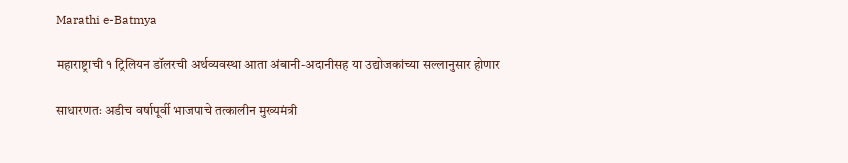Marathi e-Batmya

महाराष्ट्राची १ ट्रिलियन डॉलरची अर्थव्यवस्था आता अंबानी-अदानीसह या उद्योजकांच्या सल्लानुसार होणार

साधारणतः अडीच वर्षापूर्वी भाजपाचे तत्कालीन मुख्यमंत्री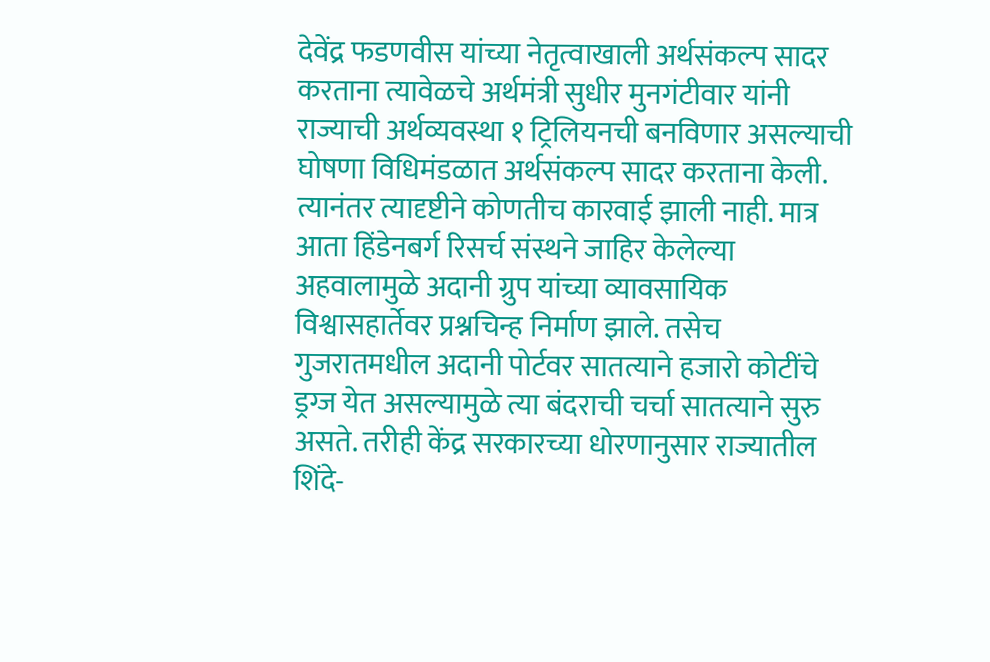देवेंद्र फडणवीस यांच्या नेतृत्वाखाली अर्थसंकल्प सादर करताना त्यावेळचे अर्थमंत्री सुधीर मुनगंटीवार यांनी राज्याची अर्थव्यवस्था १ ट्रिलियनची बनविणार असल्याची घोषणा विधिमंडळात अर्थसंकल्प सादर करताना केली. त्यानंतर त्यादृष्टीने कोणतीच कारवाई झाली नाही. मात्र आता हिंडेनबर्ग रिसर्च संस्थने जाहिर केलेल्या अहवालामुळे अदानी ग्रुप यांच्या व्यावसायिक विश्वासहार्तेवर प्रश्नचिन्ह निर्माण झाले. तसेच गुजरातमधील अदानी पोर्टवर सातत्याने हजारो कोटींचे ड्रग्ज येत असल्यामुळे त्या बंदराची चर्चा सातत्याने सुरु असते. तरीही केंद्र सरकारच्या धोरणानुसार राज्यातील शिंदे-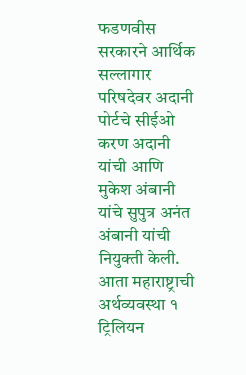फडणवीस सरकारने आर्थिक सल्लागार परिषदेवर अदानी पोर्टचे सीईओ करण अदानी यांची आणि मुकेश अंबानी यांचे सुपुत्र अनंत अंबानी यांची नियुक्ती केली.
आता महाराष्ट्राची अर्थव्यवस्था १ ट्रिलियन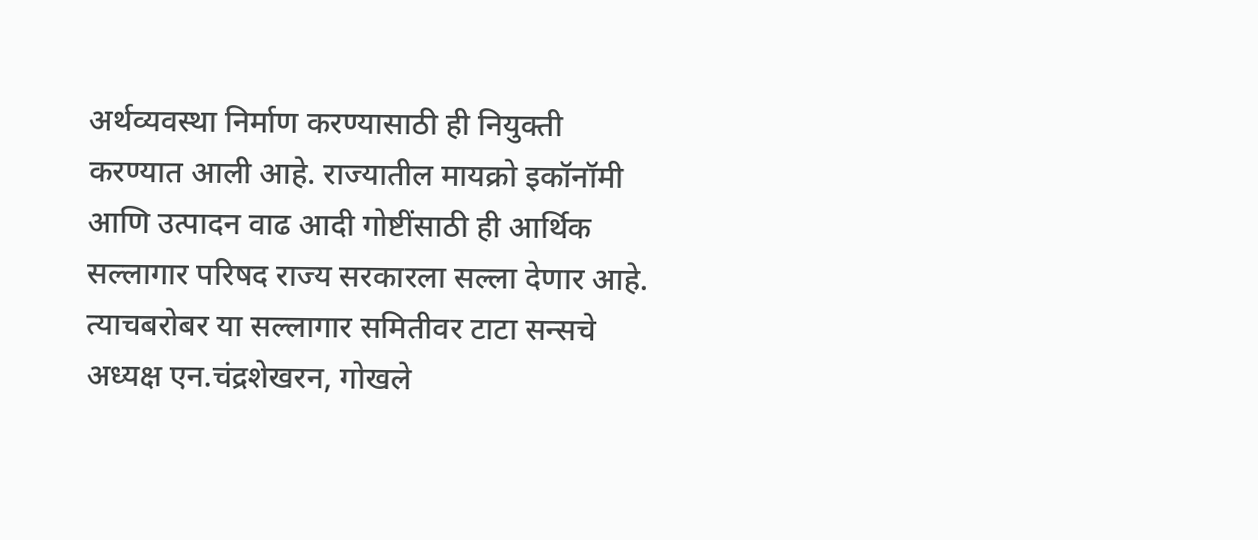अर्थव्यवस्था निर्माण करण्यासाठी ही नियुक्ती करण्यात आली आहे. राज्यातील मायक्रो इकॉनॉमी आणि उत्पादन वाढ आदी गोष्टींसाठी ही आर्थिक सल्लागार परिषद राज्य सरकारला सल्ला देणार आहे.
त्याचबरोबर या सल्लागार समितीवर टाटा सन्सचे अध्यक्ष एन.चंद्रशेखरन, गोखले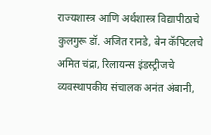राज्यशास्त्र आणि अर्थशास्त्र विद्यापीठाचे कुलगुरू डॉ. अजित रानडे, बेन कॅपिटलचे अमित चंद्रा, रिलायन्स इंडस्ट्रीजचे व्यवस्थापकीय संचालक अनंत अंबानी,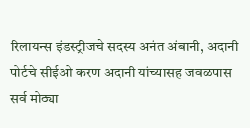रिलायन्स इंडस्ट्रीजचे सदस्य अनंत अंबानी, अदानी पोर्टचे सीईओ करण अदानी यांच्यासह जवळपास सर्व मोठ्या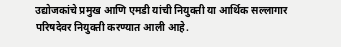उद्योजकांचे प्रमुख आणि एमडी यांची नियुक्ती या आर्थिक सल्लागार परिषदेवर नियुक्ती करण्यात आली आहे.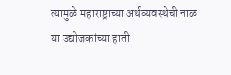त्यामुळे महाराष्ट्राच्या अर्थव्यवस्थेची नाळ या उद्योजकांच्या हाती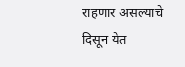राहणार असल्याचे दिसून येत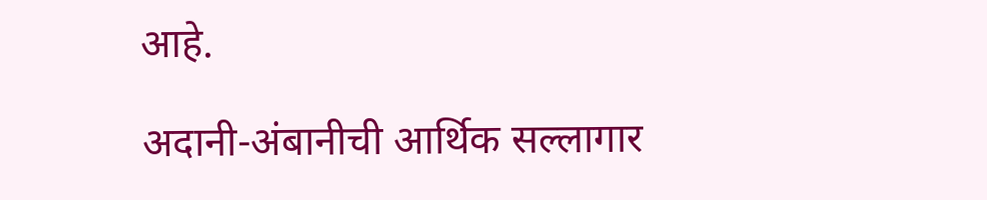आहे.

अदानी-अंबानीची आर्थिक सल्लागार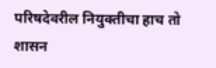परिषदेवरील नियुक्तीचा हाच तो शासन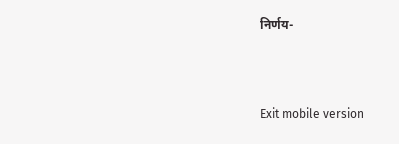निर्णय-



Exit mobile version